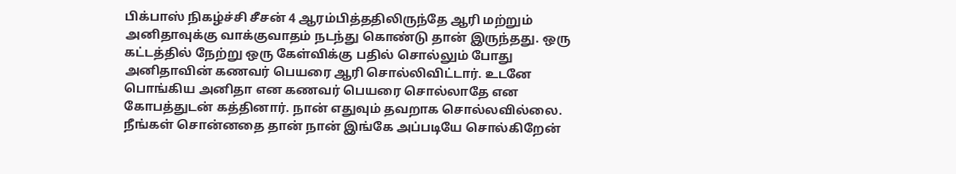பிக்பாஸ் நிகழ்ச்சி சீசன் 4 ஆரம்பித்ததிலிருந்தே ஆரி மற்றும் அனிதாவுக்கு வாக்குவாதம் நடந்து கொண்டு தான் இருந்தது. ஒரு கட்டத்தில் நேற்று ஒரு கேள்விக்கு பதில் சொல்லும் போது அனிதாவின் கணவர் பெயரை ஆரி சொல்லிவிட்டார். உடனே பொங்கிய அனிதா என கணவர் பெயரை சொல்லாதே என கோபத்துடன் கத்தினார். நான் எதுவும் தவறாக சொல்லவில்லை. நீங்கள் சொன்னதை தான் நான் இங்கே அப்படியே சொல்கிறேன்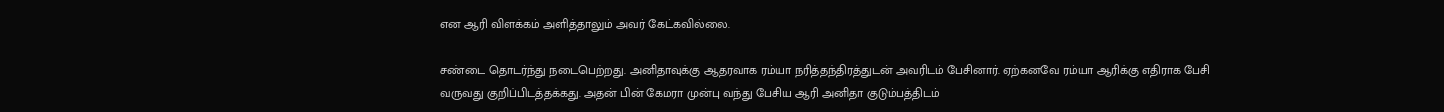என ஆரி விளக்கம் அளித்தாலும் அவர் கேட்கவில்லை.

சண்டை தொடர்ந்து நடைபெற்றது. அனிதாவுக்கு ஆதரவாக ரம்யா நரித்தந்திரத்துடன் அவரிடம் பேசினார். ஏற்கனவே ரம்யா ஆரிக்கு எதிராக பேசி வருவது குறிப்பிடத்தக்கது. அதன் பின் கேமரா முன்பு வந்து பேசிய ஆரி அனிதா குடும்பத்திடம்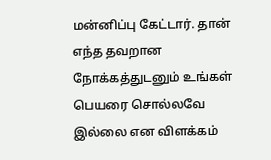மன்னிப்பு கேட்டார். தான் எந்த தவறான நோக்கத்துடனும் உங்கள் பெயரை சொல்லவே இல்லை என விளக்கம்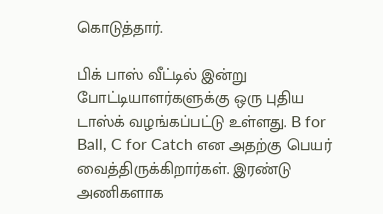கொடுத்தார்.

பிக் பாஸ் வீட்டில் இன்று போட்டியாளர்களுக்கு ஒரு புதிய டாஸ்க் வழங்கப்பட்டு உள்ளது. B for Ball, C for Catch என அதற்கு பெயர் வைத்திருக்கிறார்கள். இரண்டு அணிகளாக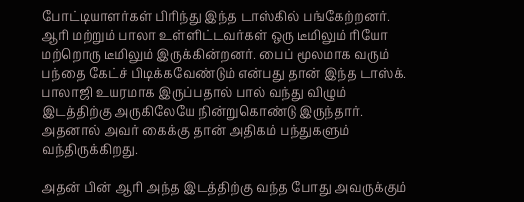போட்டியாளர்கள் பிரிந்து இந்த டாஸ்கில் பங்கேற்றனர். ஆரி மற்றும் பாலா உள்ளிட்டவர்கள் ஒரு டீமிலும் ரியோ மற்றொரு டீமிலும் இருக்கின்றனர். பைப் மூலமாக வரும் பந்தை கேட்ச் பிடிக்கவேண்டும் என்பது தான் இந்த டாஸ்க். பாலாஜி உயரமாக இருப்பதால் பால் வந்து விழும் இடத்திற்கு அருகிலேயே நின்றுகொண்டு இருந்தார். அதனால் அவர் கைக்கு தான் அதிகம் பந்துகளும் வந்திருக்கிறது.

அதன் பின் ஆரி அந்த இடத்திற்கு வந்த போது அவருக்கும்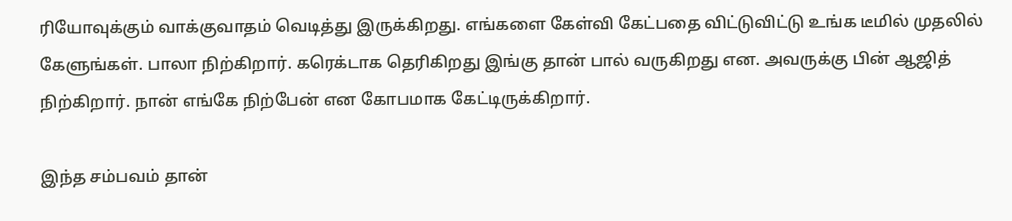ரியோவுக்கும் வாக்குவாதம் வெடித்து இருக்கிறது. எங்களை கேள்வி கேட்பதை விட்டுவிட்டு உங்க டீமில் முதலில் கேளுங்கள். பாலா நிற்கிறார். கரெக்டாக தெரிகிறது இங்கு தான் பால் வருகிறது என. அவருக்கு பின் ஆஜித் நிற்கிறார். நான் எங்கே நிற்பேன் என கோபமாக கேட்டிருக்கிறார்.

இந்த சம்பவம் தான்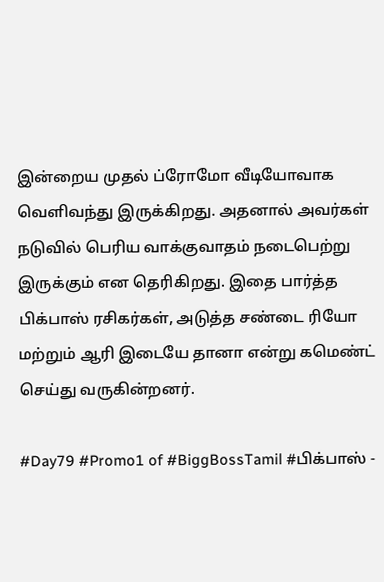இன்றைய முதல் ப்ரோமோ வீடியோவாக வெளிவந்து இருக்கிறது. அதனால் அவர்கள் நடுவில் பெரிய வாக்குவாதம் நடைபெற்று இருக்கும் என தெரிகிறது. இதை பார்த்த பிக்பாஸ் ரசிகர்கள், அடுத்த சண்டை ரியோ மற்றும் ஆரி இடையே தானா என்று கமெண்ட் செய்து வருகின்றனர்.

#Day79 #Promo1 of #BiggBossTamil #பிக்பாஸ் -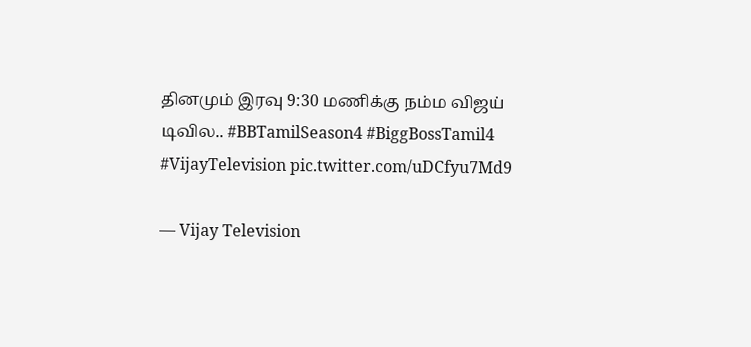தினமும் இரவு 9:30 மணிக்கு நம்ம விஜய் டிவில.. #BBTamilSeason4 #BiggBossTamil4 #VijayTelevision pic.twitter.com/uDCfyu7Md9

— Vijay Television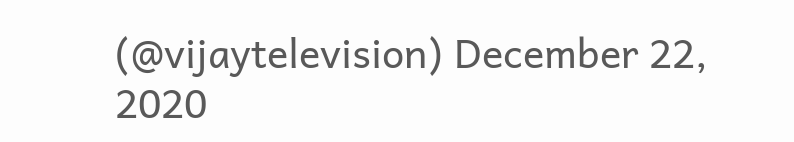(@vijaytelevision) December 22, 2020